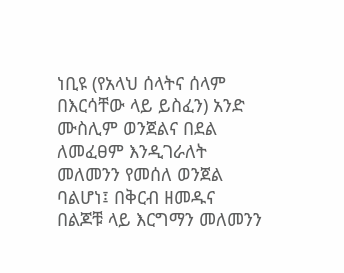ነቢዩ (የአላህ ሰላትና ሰላም በእርሳቸው ላይ ይስፈን) አንድ ሙስሊም ወንጀልና በደል ለመፈፀም እንዲገራለት መለመንን የመሰለ ወንጀል ባልሆነ፤ በቅርብ ዘመዱና በልጆቹ ላይ እርግማን መለመንን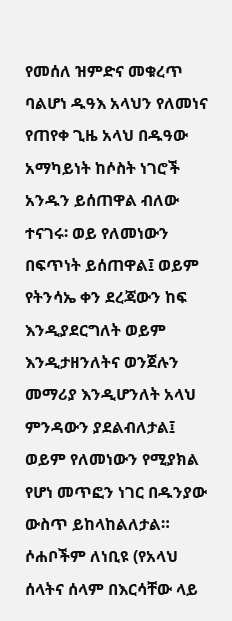የመሰለ ዝምድና መቁረጥ ባልሆነ ዱዓእ አላህን የለመነና የጠየቀ ጊዜ አላህ በዱዓው አማካይነት ከሶስት ነገሮች አንዱን ይሰጠዋል ብለው ተናገሩ፡ ወይ የለመነውን በፍጥነት ይሰጠዋል፤ ወይም የትንሳኤ ቀን ደረጃውን ከፍ እንዲያደርግለት ወይም እንዲታዘንለትና ወንጀሉን መማሪያ እንዲሆንለት አላህ ምንዳውን ያደልብለታል፤ ወይም የለመነውን የሚያክል የሆነ መጥፎን ነገር በዱንያው ውስጥ ይከላከልለታል። ሶሐቦችም ለነቢዩ (የአላህ ሰላትና ሰላም በእርሳቸው ላይ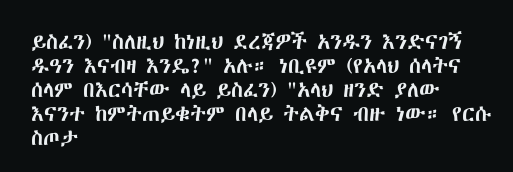ይስፈን) "ስለዚህ ከነዚህ ደረጃዎች አንዱን እንድናገኝ ዱዓን እናብዛ እንዴ?" አሉ። ነቢዩም (የአላህ ሰላትና ሰላም በእርሳቸው ላይ ይስፈን) "አላህ ዘንድ ያለው እናንተ ከምትጠይቁትም በላይ ትልቅና ብዙ ነው። የርሱ ስጦታ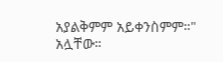አያልቅምም አይቀንስምም።" አሏቸው።